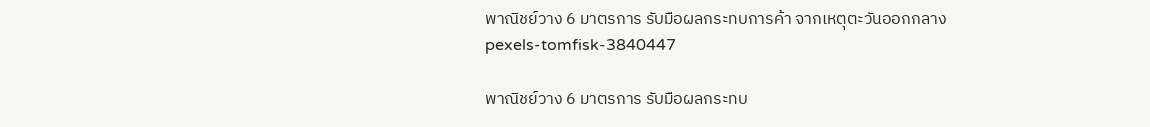พาณิชย์วาง 6 มาตรการ รับมือผลกระทบการค้า จากเหตุตะวันออกกลาง
pexels-tomfisk-3840447

พาณิชย์วาง 6 มาตรการ รับมือผลกระทบ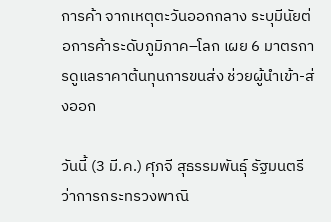การค้า จากเหตุตะวันออกกลาง ระบุมีนัยต่อการค้าระดับภูมิภาค–โลก เผย 6 มาตรการดูแลราคาต้นทุนการขนส่ง ช่วยผู้นำเข้า-ส่งออก

วันนี้ (3 มี.ค.) ศุภจี สุธรรมพันธุ์ รัฐมนตรีว่าการกระทรวงพาณิ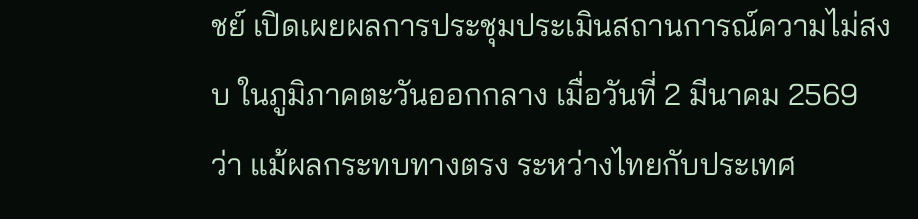ชย์ เปิดเผยผลการประชุมประเมินสถานการณ์ความไม่สงบ ในภูมิภาคตะวันออกกลาง เมื่อวันที่ 2 มีนาคม 2569 ว่า แม้ผลกระทบทางตรง ระหว่างไทยกับประเทศ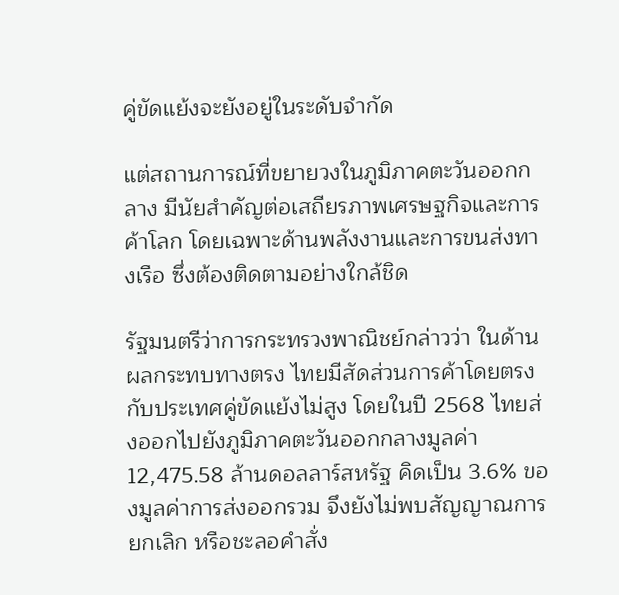คู่ขัดแย้งจะยังอยู่ในระดับจำกัด

แต่สถานการณ์ที่ขยายวงในภูมิภาคตะวันออกกลาง มีนัยสำคัญต่อเสถียรภาพเศรษฐกิจและการค้าโลก โดยเฉพาะด้านพลังงานและการขนส่งทางเรือ ซึ่งต้องติดตามอย่างใกล้ชิด

รัฐมนตรีว่าการกระทรวงพาณิชย์กล่าวว่า ในด้านผลกระทบทางตรง ไทยมีสัดส่วนการค้าโดยตรงกับประเทศคู่ขัดแย้งไม่สูง โดยในปี 2568 ไทยส่งออกไปยังภูมิภาคตะวันออกกลางมูลค่า 12,475.58 ล้านดอลลาร์สหรัฐ คิดเป็น 3.6% ของมูลค่าการส่งออกรวม จึงยังไม่พบสัญญาณการยกเลิก หรือชะลอคำสั่ง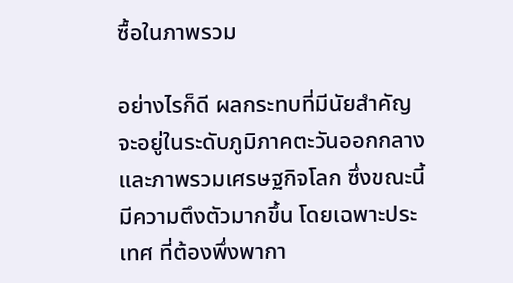ซื้อในภาพรวม

อย่างไรก็ดี ผลกระทบที่มีนัยสำคัญ จะอยู่ในระดับภูมิภาคตะวันออกกลาง และภาพรวมเศรษฐกิจโลก ซึ่งขณะนี้มีความตึงตัวมากขึ้น โดยเฉพาะประเทศ ที่ต้องพึ่งพากา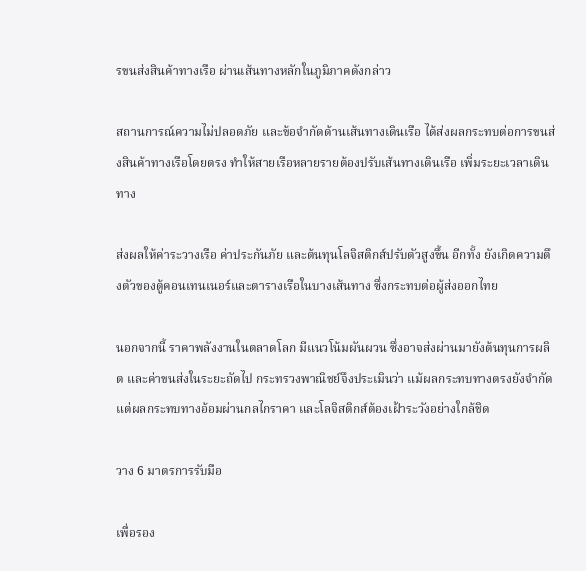รขนส่งสินค้าทางเรือ ผ่านเส้นทางหลักในภูมิภาคดังกล่าว

สถานการณ์ความไม่ปลอดภัย และข้อจำกัดด้านเส้นทางเดินเรือ ได้ส่งผลกระทบต่อการขนส่งสินค้าทางเรือโดยตรง ทำให้สายเรือหลายรายต้องปรับเส้นทางเดินเรือ เพิ่มระยะเวลาเดินทาง

ส่งผลให้ค่าระวางเรือ ค่าประกันภัย และต้นทุนโลจิสติกส์ปรับตัวสูงขึ้น อีกทั้ง ยังเกิดความตึงตัวของตู้คอนเทนเนอร์และตารางเรือในบางเส้นทาง ซึ่งกระทบต่อผู้ส่งออกไทย

นอกจากนี้ ราคาพลังงานในตลาดโลก มีแนวโน้มผันผวน ซึ่งอาจส่งผ่านมายังต้นทุนการผลิต และค่าขนส่งในระยะถัดไป กระทรวงพาณิชย์จึงประเมินว่า แม้ผลกระทบทางตรงยังจำกัด แต่ผลกระทบทางอ้อมผ่านกลไกราคา และโลจิสติกส์ต้องเฝ้าระวังอย่างใกล้ชิด

วาง 6 มาตรการรับมือ

เพื่อรอง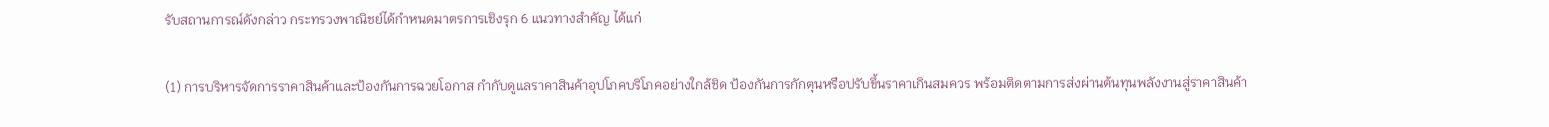รับสถานการณ์ดังกล่าว กระทรวงพาณิชย์ได้กำหนดมาตรการเชิงรุก 6 แนวทางสำคัญ ได้แก่

(1) การบริหารจัดการราคาสินค้าและป้องกันการฉวยโอกาส กำกับดูแลราคาสินค้าอุปโภคบริโภคอย่างใกล้ชิด ป้องกันการกักตุนหรือปรับขึ้นราคาเกินสมควร พร้อมติดตามการส่งผ่านต้นทุนพลังงานสู่ราคาสินค้า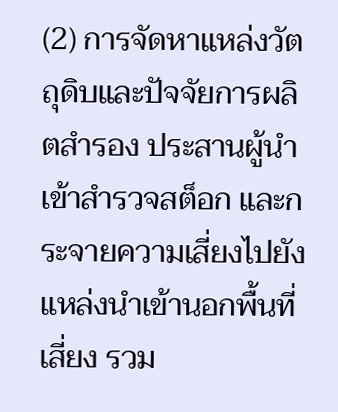(2) การจัดหาแหล่งวัตถุดิบและปัจจัยการผลิตสำรอง ประสานผู้นำเข้าสำรวจสต็อก และกระจายความเสี่ยงไปยังแหล่งนำเข้านอกพื้นที่เสี่ยง รวม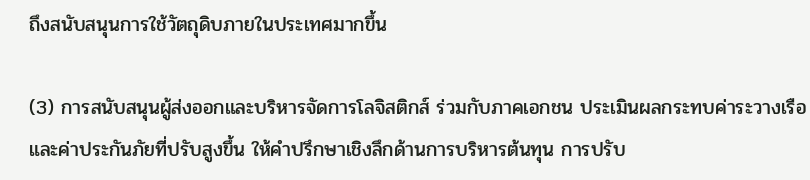ถึงสนับสนุนการใช้วัตถุดิบภายในประเทศมากขึ้น

(3) การสนับสนุนผู้ส่งออกและบริหารจัดการโลจิสติกส์ ร่วมกับภาคเอกชน ประเมินผลกระทบค่าระวางเรือและค่าประกันภัยที่ปรับสูงขึ้น ให้คำปรึกษาเชิงลึกด้านการบริหารต้นทุน การปรับ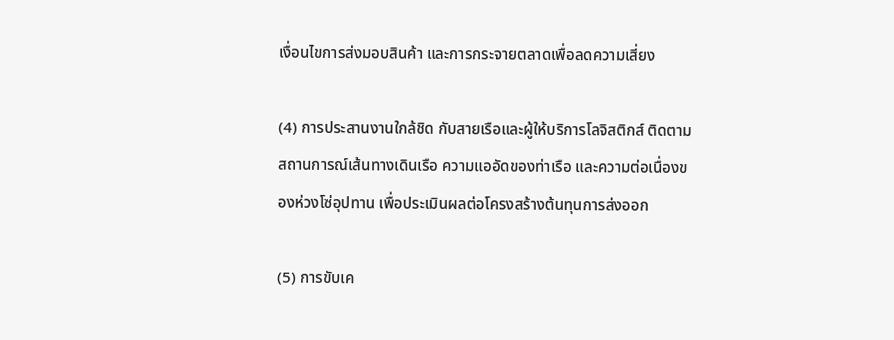เงื่อนไขการส่งมอบสินค้า และการกระจายตลาดเพื่อลดความเสี่ยง

(4) การประสานงานใกล้ชิด กับสายเรือและผู้ให้บริการโลจิสติกส์ ติดตามสถานการณ์เส้นทางเดินเรือ ความแออัดของท่าเรือ และความต่อเนื่องของห่วงโซ่อุปทาน เพื่อประเมินผลต่อโครงสร้างต้นทุนการส่งออก

(5) การขับเค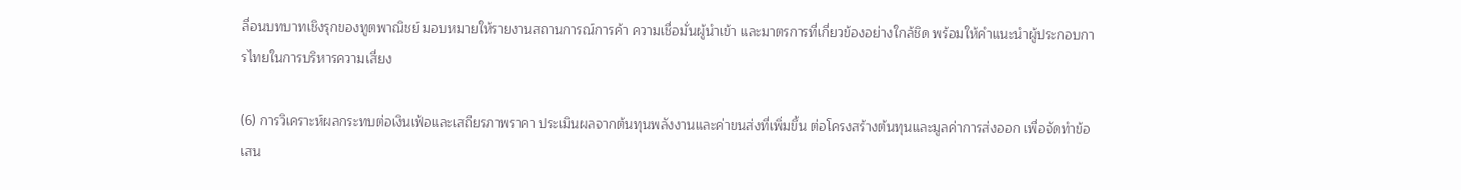ลื่อนบทบาทเชิงรุกของทูตพาณิชย์ มอบหมายให้รายงานสถานการณ์การค้า ความเชื่อมั่นผู้นำเข้า และมาตรการที่เกี่ยวข้องอย่างใกล้ชิด พร้อมให้คำแนะนำผู้ประกอบการไทยในการบริหารความเสี่ยง

(6) การวิเคราะห์ผลกระทบต่อเงินเฟ้อและเสถียรภาพราคา ประเมินผลจากต้นทุนพลังงานและค่าขนส่งที่เพิ่มขึ้น ต่อโครงสร้างต้นทุนและมูลค่าการส่งออก เพื่อจัดทำข้อเสน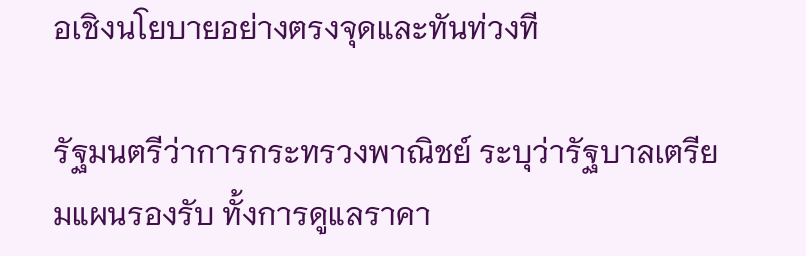อเชิงนโยบายอย่างตรงจุดและทันท่วงที

รัฐมนตรีว่าการกระทรวงพาณิชย์ ระบุว่ารัฐบาลเตรียมแผนรองรับ ทั้งการดูแลราคา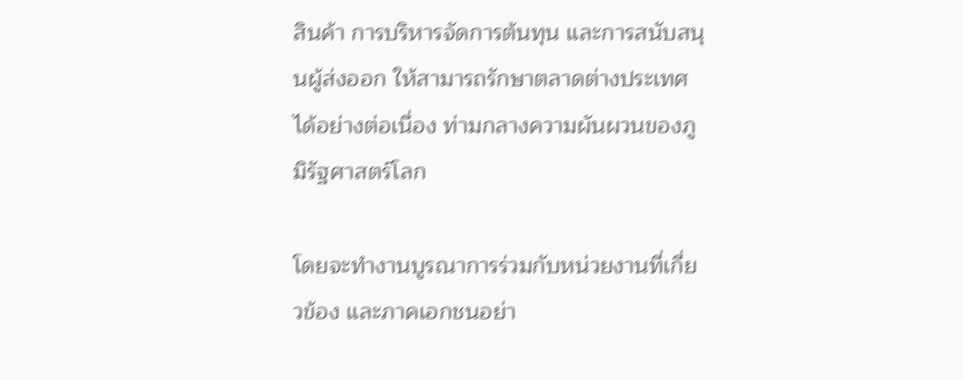สินค้า การบริหารจัดการต้นทุน และการสนับสนุนผู้ส่งออก ให้สามารถรักษาตลาดต่างประเทศได้อย่างต่อเนื่อง ท่ามกลางความผันผวนของภูมิรัฐศาสตร์โลก

โดยจะทำงานบูรณาการร่วมกับหน่วยงานที่เกี่ยวข้อง และภาคเอกชนอย่า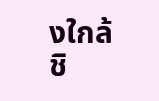งใกล้ชิ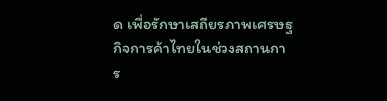ด เพื่อรักษาเสถียรภาพเศรษฐกิจการค้าไทยในช่วงสถานการ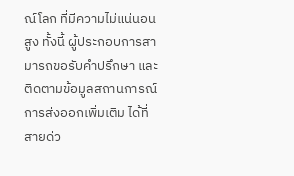ณ์โลก ที่มีความไม่แน่นอนสูง ทั้งนี้ ผู้ประกอบการสามารถขอรับคำปรึกษา และติดตามข้อมูลสถานการณ์การส่งออกเพิ่มเติม ได้ที่สายด่ว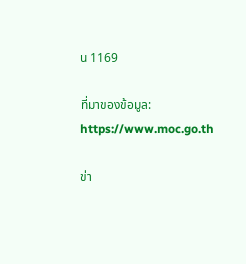น 1169

ที่มาของข้อมูล: https://www.moc.go.th

ข่า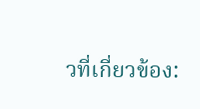วที่เกี่ยวข้อง: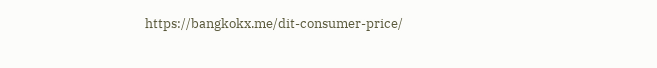https://bangkokx.me/dit-consumer-price/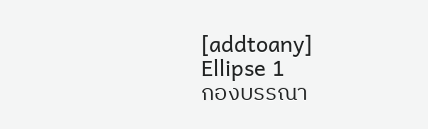[addtoany]
Ellipse 1
กองบรรณา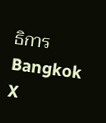ธิการ Bangkok X